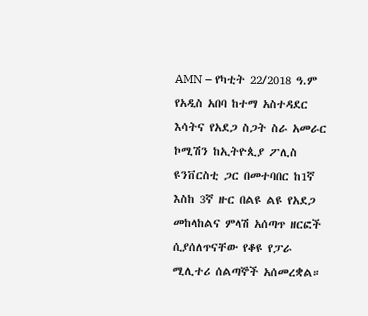AMN – የካቲት 22/2018 ዓ.ም
የአዲስ አበባ ከተማ አስተዳደር እሳትና የአደጋ ስጋት ስራ አመራር ኮሚሽን ከኢትዮጲያ ፖሊስ ዩንቨርስቲ ጋር በመተባበር ከ1ኛ እስከ 3ኛ ዙር በልዩ ልዩ የአደጋ መከላከልና ምላሽ አሰጣጥ ዘርፎች ሲያሰለጥናቸው የቆዩ የፓራ ሚሊተሪ ሰልጣኞች አሰመረቋል።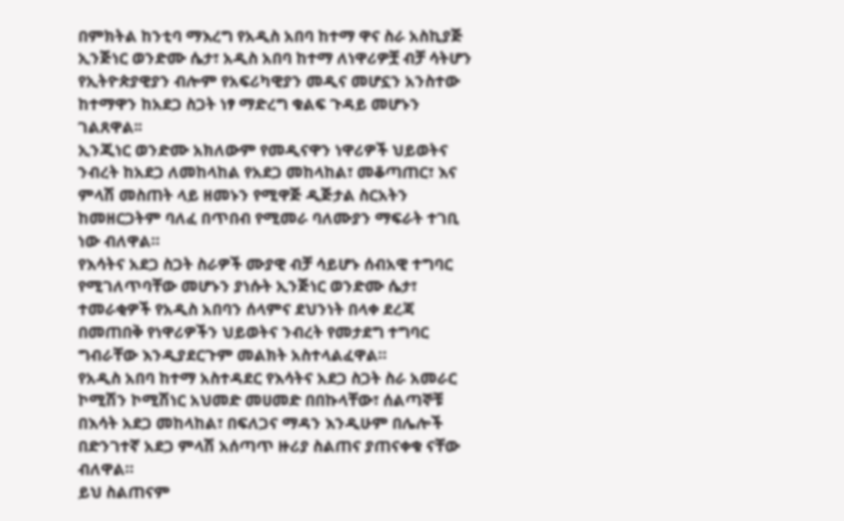በምክትል ከንቲባ ማእረግ የአዲስ አበባ ከተማ ዋና ስራ አስኪያጅ ኢንጅነር ወንድሙ ሴታ፣ አዲስ አበባ ከተማ ለነዋሪዎቿ ብቻ ሳትሆን የኢትዮጵያዊያን ብሎም የአፍሪካዊያን መዲና መሆኗን አንስተው ከተማዋን ከአደጋ ስጋት ነፃ ማድረግ ቁልፍ ጉዳይ መሆኑን ገልጸዋል፡፡
ኢንጂነር ወንድሙ አክለውም የመዲናዋን ነዋሪዎች ህይወትና ንብረት ከአደጋ ለመከላከል የአደጋ መከላከል፣ መቆጣጠር፣ እና ምላሽ መስጠት ላይ ዘመኑን የሚዋጅ ዲጅታል ስርአትን ከመዘርጋትም ባለፈ በጥበብ የሚመራ ባለሙያን ማፍራት ተገቢ ነው ብለዋል።
የእሳትና አደጋ ስጋት ስራዎች ሙያዊ ብቻ ሳይሆኑ ሰብአዊ ተግባር የሚገለጥባቸው መሆኑን ያነሱት ኢንጅነር ወንድሙ ሴታ፣ ተመራቂዎች የአዲስ አበባን ሰላምና ደህንነት በላቀ ደረጃ በመጠበቅ የነዋሪዎችን ህይወትና ንብረት የመታደግ ተግባር ግብራቸው እንዲያደርጉም መልክት አስተላልፈዋል።
የአዲስ አበባ ከተማ አስተዳደር የእሳትና አደጋ ስጋት ስራ አመራር ኮሚሽን ኮሚሽነር አህመድ መሀመድ በበኩላቸው፣ ሰልጣኞቹ በእሳት አደጋ መከላከል፣ በፍለጋና ማዳን እንዲሁም በሌሎች በድንገተኛ አደጋ ምላሽ አሰጣጥ ዙሪያ ስልጠና ያጠናቀቁ ናቸው ብለዋል።
ይህ ስልጠናም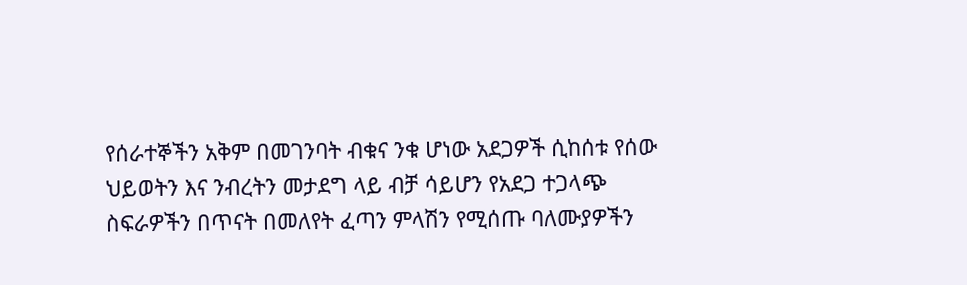የሰራተኞችን አቅም በመገንባት ብቁና ንቁ ሆነው አደጋዎች ሲከሰቱ የሰው ህይወትን እና ንብረትን መታደግ ላይ ብቻ ሳይሆን የአደጋ ተጋላጭ ስፍራዎችን በጥናት በመለየት ፈጣን ምላሽን የሚሰጡ ባለሙያዎችን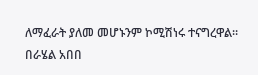ለማፈራት ያለመ መሆኑንም ኮሚሽነሩ ተናግረዋል።
በራሄል አበበ